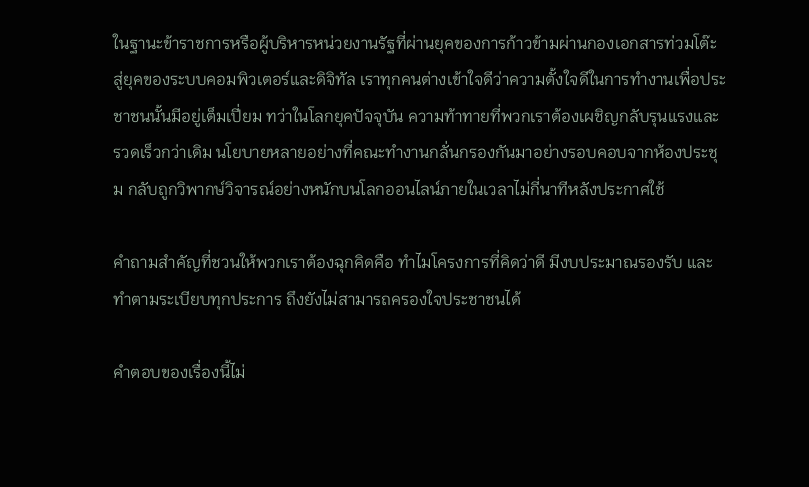ในฐานะข้าราชการหรือผู้บริหารหน่วยงานรัฐที่ผ่านยุคของการก้าวข้ามผ่านกองเอกสารท่วมโต๊ะ สู่ยุคของระบบคอมพิวเตอร์และดิจิทัล เราทุกคนต่างเข้าใจดีว่าความตั้งใจดีในการทำงานเพื่อประชาชนนั้นมีอยู่เต็มเปี่ยม ทว่าในโลกยุคปัจจุบัน ความท้าทายที่พวกเราต้องเผชิญกลับรุนแรงและรวดเร็วกว่าเดิม นโยบายหลายอย่างที่คณะทำงานกลั่นกรองกันมาอย่างรอบคอบจากห้องประชุม กลับถูกวิพากษ์วิจารณ์อย่างหนักบนโลกออนไลน์ภายในเวลาไม่กี่นาทีหลังประกาศใช้

คำถามสำคัญที่ชวนให้พวกเราต้องฉุกคิดคือ ทำไมโครงการที่คิดว่าดี มีงบประมาณรองรับ และทำตามระเบียบทุกประการ ถึงยังไม่สามารถครองใจประชาชนได้

คำตอบของเรื่องนี้ไม่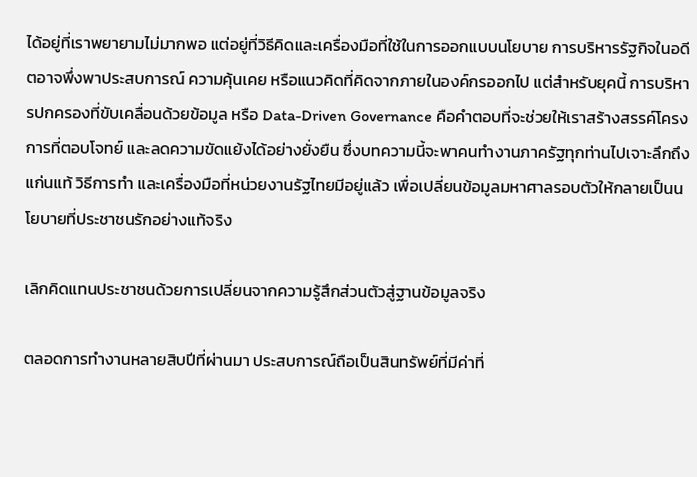ได้อยู่ที่เราพยายามไม่มากพอ แต่อยู่ที่วิธีคิดและเครื่องมือที่ใช้ในการออกแบบนโยบาย การบริหารรัฐกิจในอดีตอาจพึ่งพาประสบการณ์ ความคุ้นเคย หรือแนวคิดที่คิดจากภายในองค์กรออกไป แต่สำหรับยุคนี้ การบริหารปกครองที่ขับเคลื่อนด้วยข้อมูล หรือ Data-Driven Governance คือคำตอบที่จะช่วยให้เราสร้างสรรค์โครงการที่ตอบโจทย์ และลดความขัดแย้งได้อย่างยั่งยืน ซึ่งบทความนี้จะพาคนทำงานภาครัฐทุกท่านไปเจาะลึกถึงแก่นแท้ วิธีการทำ และเครื่องมือที่หน่วยงานรัฐไทยมีอยู่แล้ว เพื่อเปลี่ยนข้อมูลมหาศาลรอบตัวให้กลายเป็นนโยบายที่ประชาชนรักอย่างแท้จริง

เลิกคิดแทนประชาชนด้วยการเปลี่ยนจากความรู้สึกส่วนตัวสู่ฐานข้อมูลจริง

ตลอดการทำงานหลายสิบปีที่ผ่านมา ประสบการณ์ถือเป็นสินทรัพย์ที่มีค่าที่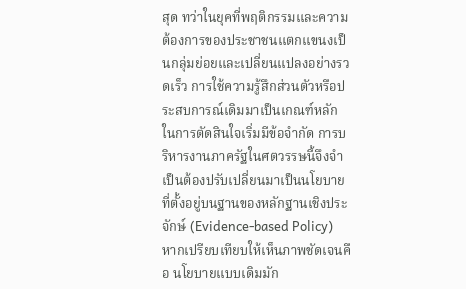สุด ทว่าในยุคที่พฤติกรรมและความต้องการของประชาชนแตกแขนงเป็นกลุ่มย่อยและเปลี่ยนแปลงอย่างรวดเร็ว การใช้ความรู้สึกส่วนตัวหรือประสบการณ์เดิมมาเป็นเกณฑ์หลักในการตัดสินใจเริ่มมีข้อจำกัด การบริหารงานภาครัฐในศตวรรษนี้จึงจำเป็นต้องปรับเปลี่ยนมาเป็นนโยบายที่ตั้งอยู่บนฐานของหลักฐานเชิงประจักษ์ (Evidence-based Policy) หากเปรียบเทียบให้เห็นภาพชัดเจนคือ นโยบายแบบเดิมมัก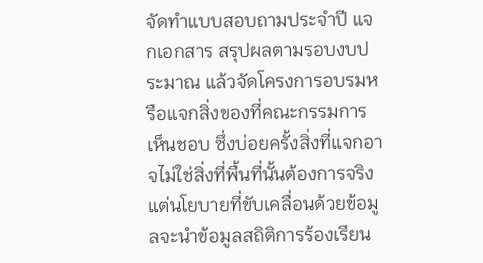จัดทำแบบสอบถามประจำปี แจกเอกสาร สรุปผลตามรอบงบประมาณ แล้วจัดโครงการอบรมหรือแจกสิ่งของที่คณะกรรมการเห็นชอบ ซึ่งบ่อยครั้งสิ่งที่แจกอาจไม่ใช่สิ่งที่พื้นที่นั้นต้องการจริง แต่นโยบายที่ขับเคลื่อนด้วยข้อมูลจะนำข้อมูลสถิติการร้องเรียน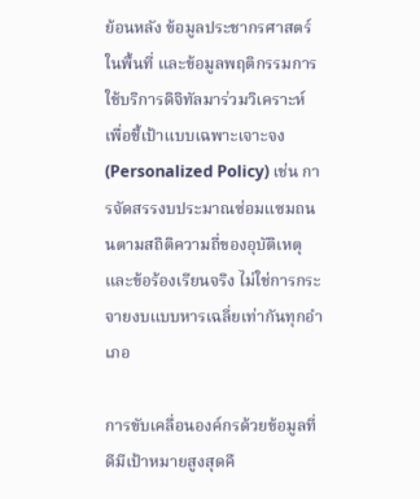ย้อนหลัง ข้อมูลประชากรศาสตร์ในพื้นที่ และข้อมูลพฤติกรรมการใช้บริการดิจิทัลมาร่วมวิเคราะห์ เพื่อชี้เป้าแบบเฉพาะเจาะจง (Personalized Policy) เช่น การจัดสรรงบประมาณซ่อมแซมถนนตามสถิติความถี่ของอุบัติเหตุและข้อร้องเรียนจริง ไม่ใช่การกระจายงบแบบหารเฉลี่ยเท่ากันทุกอำเภอ

การขับเคลื่อนองค์กรด้วยข้อมูลที่ดีมีเป้าหมายสูงสุดคื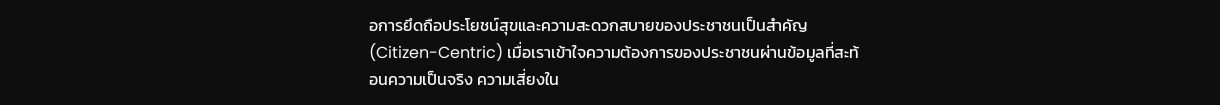อการยึดถือประโยชน์สุขและความสะดวกสบายของประชาชนเป็นสำคัญ (Citizen-Centric) เมื่อเราเข้าใจความต้องการของประชาชนผ่านข้อมูลที่สะท้อนความเป็นจริง ความเสี่ยงใน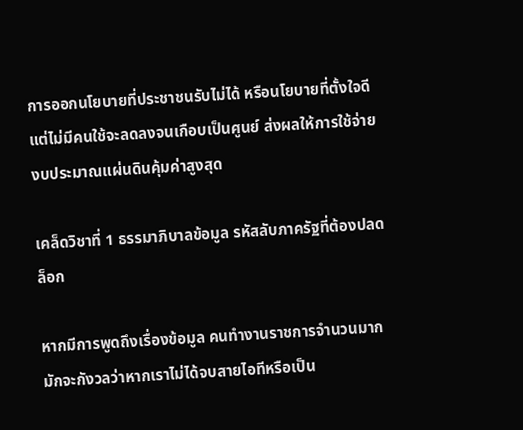การออกนโยบายที่ประชาชนรับไม่ได้ หรือนโยบายที่ตั้งใจดีแต่ไม่มีคนใช้จะลดลงจนเกือบเป็นศูนย์ ส่งผลให้การใช้จ่ายงบประมาณแผ่นดินคุ้มค่าสูงสุด

เคล็ดวิชาที่ 1 ธรรมาภิบาลข้อมูล รหัสลับภาครัฐที่ต้องปลดล็อก

หากมีการพูดถึงเรื่องข้อมูล คนทำงานราชการจำนวนมากมักจะกังวลว่าหากเราไม่ได้จบสายไอทีหรือเป็น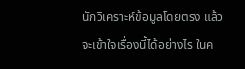นักวิเคราะห์ข้อมูลโดยตรง แล้วจะเข้าใจเรื่องนี้ได้อย่างไร ในค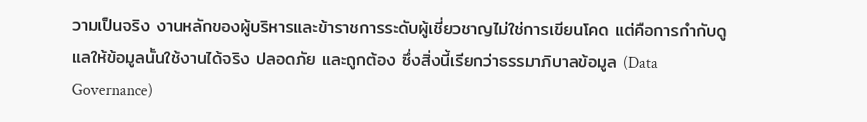วามเป็นจริง งานหลักของผู้บริหารและข้าราชการระดับผู้เชี่ยวชาญไม่ใช่การเขียนโคด แต่คือการกำกับดูแลให้ข้อมูลนั้นใช้งานได้จริง ปลอดภัย และถูกต้อง ซึ่งสิ่งนี้เรียกว่าธรรมาภิบาลข้อมูล (Data Governance)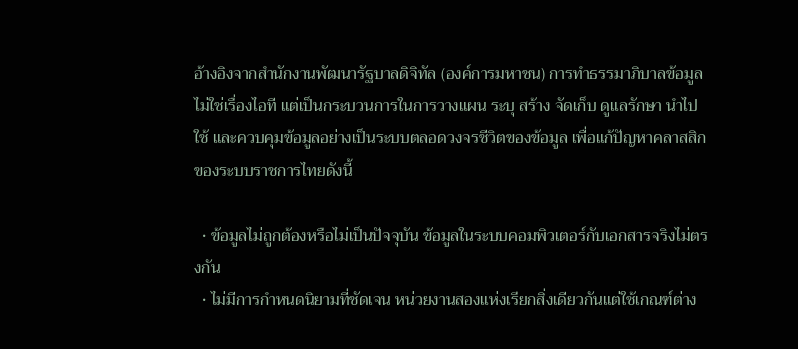อ้างอิงจากสำนักงานพัฒนารัฐบาลดิจิทัล (องค์การมหาชน) การทำธรรมาภิบาลข้อมูลไม่ใช่เรื่องไอที แต่เป็นกระบวนการในการวางแผน ระบุ สร้าง จัดเก็บ ดูแลรักษา นำไปใช้ และควบคุมข้อมูลอย่างเป็นระบบตลอดวงจรชีวิตของข้อมูล เพื่อแก้ปัญหาคลาสสิกของระบบราชการไทยดังนี้

  • ข้อมูลไม่ถูกต้องหรือไม่เป็นปัจจุบัน ข้อมูลในระบบคอมพิวเตอร์กับเอกสารจริงไม่ตรงกัน
  • ไม่มีการกำหนดนิยามที่ชัดเจน หน่วยงานสองแห่งเรียกสิ่งเดียวกันแต่ใช้เกณฑ์ต่าง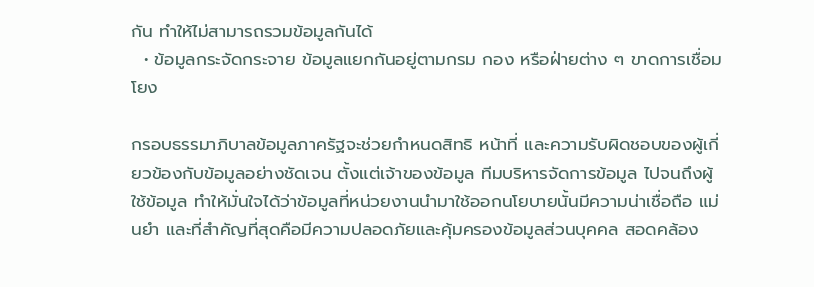กัน ทำให้ไม่สามารถรวมข้อมูลกันได้
  • ข้อมูลกระจัดกระจาย ข้อมูลแยกกันอยู่ตามกรม กอง หรือฝ่ายต่าง ๆ ขาดการเชื่อมโยง

กรอบธรรมาภิบาลข้อมูลภาครัฐจะช่วยกำหนดสิทธิ หน้าที่ และความรับผิดชอบของผู้เกี่ยวข้องกับข้อมูลอย่างชัดเจน ตั้งแต่เจ้าของข้อมูล ทีมบริหารจัดการข้อมูล ไปจนถึงผู้ใช้ข้อมูล ทำให้มั่นใจได้ว่าข้อมูลที่หน่วยงานนำมาใช้ออกนโยบายนั้นมีความน่าเชื่อถือ แม่นยำ และที่สำคัญที่สุดคือมีความปลอดภัยและคุ้มครองข้อมูลส่วนบุคคล สอดคล้อง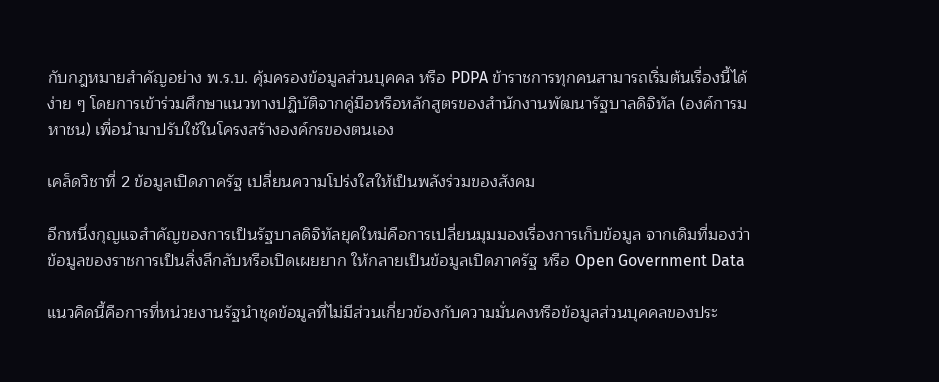กับกฎหมายสำคัญอย่าง พ.ร.บ. คุ้มครองข้อมูลส่วนบุคคล หรือ PDPA ข้าราชการทุกคนสามารถเริ่มต้นเรื่องนี้ได้ง่าย ๆ โดยการเข้าร่วมศึกษาแนวทางปฏิบัติจากคู่มือหรือหลักสูตรของสำนักงานพัฒนารัฐบาลดิจิทัล (องค์การมหาชน) เพื่อนำมาปรับใช้ในโครงสร้างองค์กรของตนเอง

เคล็ดวิชาที่ 2 ข้อมูลเปิดภาครัฐ เปลี่ยนความโปร่งใสให้เป็นพลังร่วมของสังคม

อีกหนึ่งกุญแจสำคัญของการเป็นรัฐบาลดิจิทัลยุคใหม่คือการเปลี่ยนมุมมองเรื่องการเก็บข้อมูล จากเดิมที่มองว่าข้อมูลของราชการเป็นสิ่งลึกลับหรือเปิดเผยยาก ให้กลายเป็นข้อมูลเปิดภาครัฐ หรือ Open Government Data

แนวคิดนี้คือการที่หน่วยงานรัฐนำชุดข้อมูลที่ไม่มีส่วนเกี่ยวข้องกับความมั่นคงหรือข้อมูลส่วนบุคคลของประ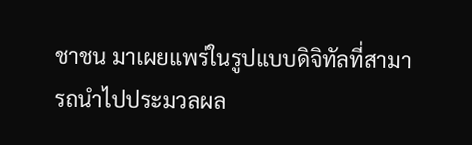ชาชน มาเผยแพร่ในรูปแบบดิจิทัลที่สามารถนำไปประมวลผล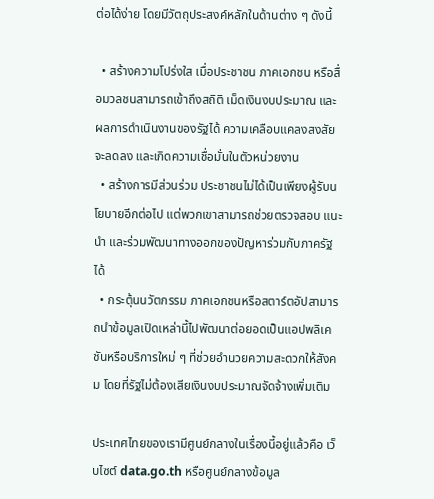ต่อได้ง่าย โดยมีวัตถุประสงค์หลักในด้านต่าง ๆ ดังนี้

  • สร้างความโปร่งใส เมื่อประชาชน ภาคเอกชน หรือสื่อมวลชนสามารถเข้าถึงสถิติ เม็ดเงินงบประมาณ และผลการดำเนินงานของรัฐได้ ความเคลือบแคลงสงสัยจะลดลง และเกิดความเชื่อมั่นในตัวหน่วยงาน
  • สร้างการมีส่วนร่วม ประชาชนไม่ได้เป็นเพียงผู้รับนโยบายอีกต่อไป แต่พวกเขาสามารถช่วยตรวจสอบ แนะนำ และร่วมพัฒนาทางออกของปัญหาร่วมกับภาครัฐได้
  • กระตุ้นนวัตกรรม ภาคเอกชนหรือสตาร์ตอัปสามารถนำข้อมูลเปิดเหล่านี้ไปพัฒนาต่อยอดเป็นแอปพลิเคชันหรือบริการใหม่ ๆ ที่ช่วยอำนวยความสะดวกให้สังคม โดยที่รัฐไม่ต้องเสียเงินงบประมาณจัดจ้างเพิ่มเติม

ประเทศไทยของเรามีศูนย์กลางในเรื่องนี้อยู่แล้วคือ เว็บไซต์ data.go.th หรือศูนย์กลางข้อมูล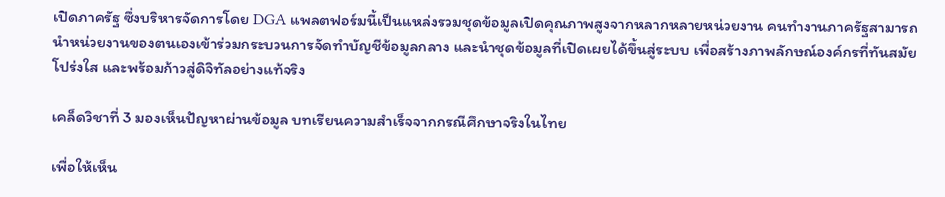เปิดภาครัฐ ซึ่งบริหารจัดการโดย DGA แพลตฟอร์มนี้เป็นแหล่งรวมชุดข้อมูลเปิดคุณภาพสูงจากหลากหลายหน่วยงาน คนทำงานภาครัฐสามารถนำหน่วยงานของตนเองเข้าร่วมกระบวนการจัดทำบัญชีข้อมูลกลาง และนำชุดข้อมูลที่เปิดเผยได้ขึ้นสู่ระบบ เพื่อสร้างภาพลักษณ์องค์กรที่ทันสมัย โปร่งใส และพร้อมก้าวสู่ดิจิทัลอย่างแท้จริง

เคล็ดวิชาที่ 3 มองเห็นปัญหาผ่านข้อมูล บทเรียนความสำเร็จจากกรณีศึกษาจริงในไทย

เพื่อให้เห็น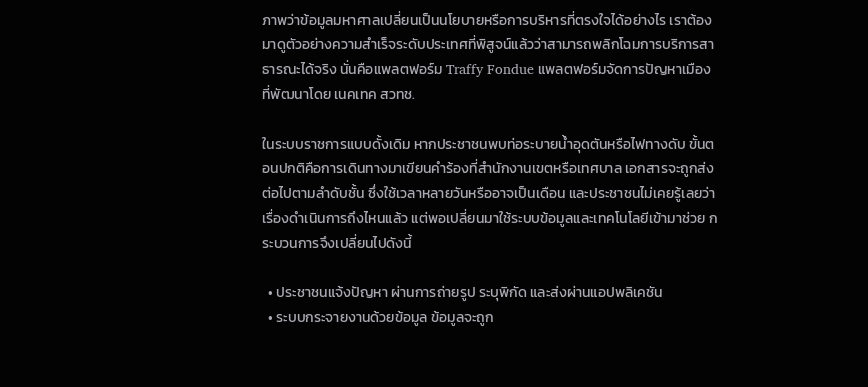ภาพว่าข้อมูลมหาศาลเปลี่ยนเป็นนโยบายหรือการบริหารที่ตรงใจได้อย่างไร เราต้องมาดูตัวอย่างความสำเร็จระดับประเทศที่พิสูจน์แล้วว่าสามารถพลิกโฉมการบริการสาธารณะได้จริง นั่นคือแพลตฟอร์ม Traffy Fondue แพลตฟอร์มจัดการปัญหาเมืองที่พัฒนาโดย เนคเทค สวทช.

ในระบบราชการแบบดั้งเดิม หากประชาชนพบท่อระบายน้ำอุดตันหรือไฟทางดับ ขั้นตอนปกติคือการเดินทางมาเขียนคำร้องที่สำนักงานเขตหรือเทศบาล เอกสารจะถูกส่งต่อไปตามลำดับชั้น ซึ่งใช้เวลาหลายวันหรืออาจเป็นเดือน และประชาชนไม่เคยรู้เลยว่าเรื่องดำเนินการถึงไหนแล้ว แต่พอเปลี่ยนมาใช้ระบบข้อมูลและเทคโนโลยีเข้ามาช่วย กระบวนการจึงเปลี่ยนไปดังนี้

  • ประชาชนแจ้งปัญหา ผ่านการถ่ายรูป ระบุพิกัด และส่งผ่านแอปพลิเคชัน
  • ระบบกระจายงานด้วยข้อมูล ข้อมูลจะถูก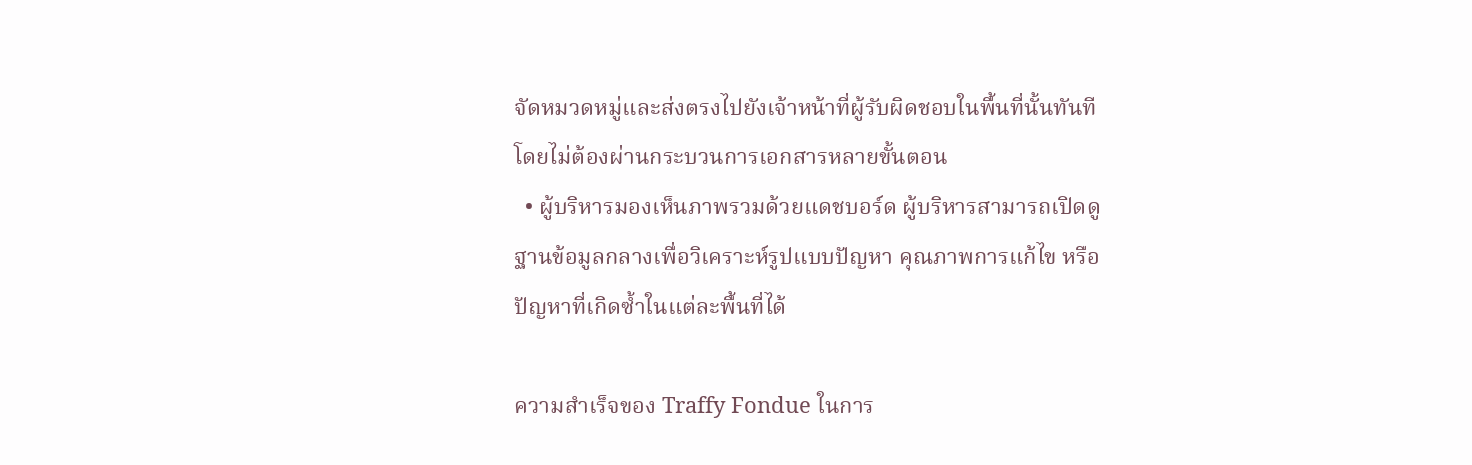จัดหมวดหมู่และส่งตรงไปยังเจ้าหน้าที่ผู้รับผิดชอบในพื้นที่นั้นทันทีโดยไม่ต้องผ่านกระบวนการเอกสารหลายขั้นตอน
  • ผู้บริหารมองเห็นภาพรวมด้วยแดชบอร์ด ผู้บริหารสามารถเปิดดูฐานข้อมูลกลางเพื่อวิเคราะห์รูปแบบปัญหา คุณภาพการแก้ไข หรือปัญหาที่เกิดซ้ำในแต่ละพื้นที่ได้

ความสำเร็จของ Traffy Fondue ในการ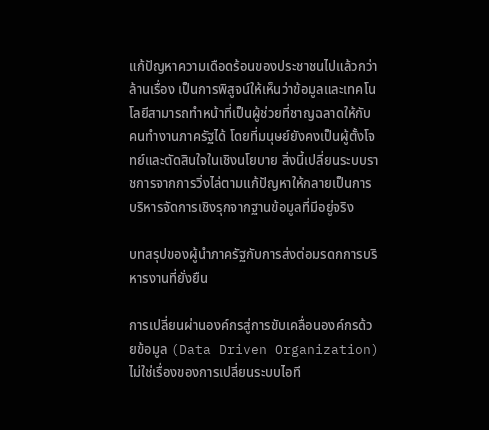แก้ปัญหาความเดือดร้อนของประชาชนไปแล้วกว่าล้านเรื่อง เป็นการพิสูจน์ให้เห็นว่าข้อมูลและเทคโนโลยีสามารถทำหน้าที่เป็นผู้ช่วยที่ชาญฉลาดให้กับคนทำงานภาครัฐได้ โดยที่มนุษย์ยังคงเป็นผู้ตั้งโจทย์และตัดสินใจในเชิงนโยบาย สิ่งนี้เปลี่ยนระบบราชการจากการวิ่งไล่ตามแก้ปัญหาให้กลายเป็นการบริหารจัดการเชิงรุกจากฐานข้อมูลที่มีอยู่จริง

บทสรุปของผู้นำภาครัฐกับการส่งต่อมรดกการบริหารงานที่ยั่งยืน

การเปลี่ยนผ่านองค์กรสู่การขับเคลื่อนองค์กรด้วยข้อมูล (Data Driven Organization) ไม่ใช่เรื่องของการเปลี่ยนระบบไอที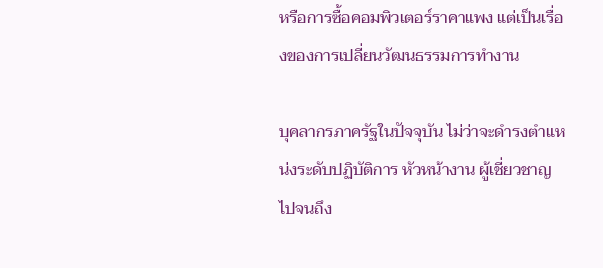หรือการซื้อคอมพิวเตอร์ราคาแพง แต่เป็นเรื่องของการเปลี่ยนวัฒนธรรมการทำงาน

บุคลากรภาครัฐในปัจจุบัน ไม่ว่าจะดำรงตำแหน่งระดับปฏิบัติการ หัวหน้างาน ผู้เชี่ยวชาญ ไปจนถึง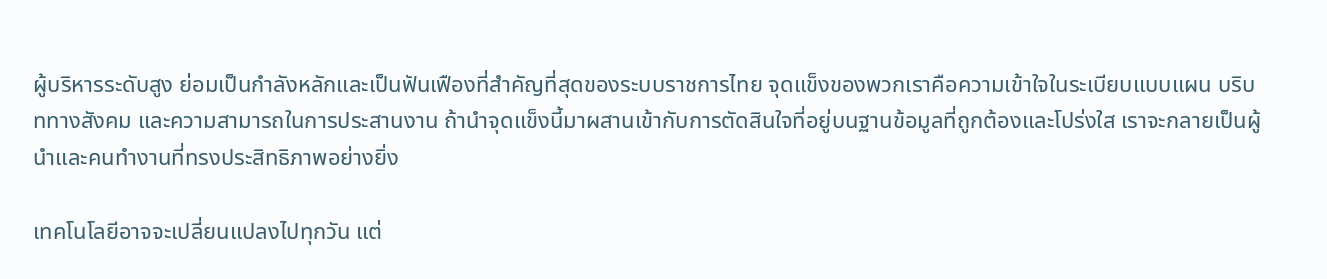ผู้บริหารระดับสูง ย่อมเป็นกำลังหลักและเป็นฟันเฟืองที่สำคัญที่สุดของระบบราชการไทย จุดแข็งของพวกเราคือความเข้าใจในระเบียบแบบแผน บริบททางสังคม และความสามารถในการประสานงาน ถ้านำจุดแข็งนี้มาผสานเข้ากับการตัดสินใจที่อยู่บนฐานข้อมูลที่ถูกต้องและโปร่งใส เราจะกลายเป็นผู้นำและคนทำงานที่ทรงประสิทธิภาพอย่างยิ่ง

เทคโนโลยีอาจจะเปลี่ยนแปลงไปทุกวัน แต่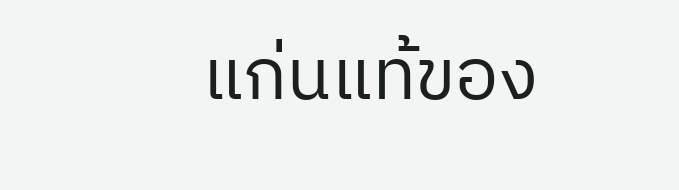แก่นแท้ของ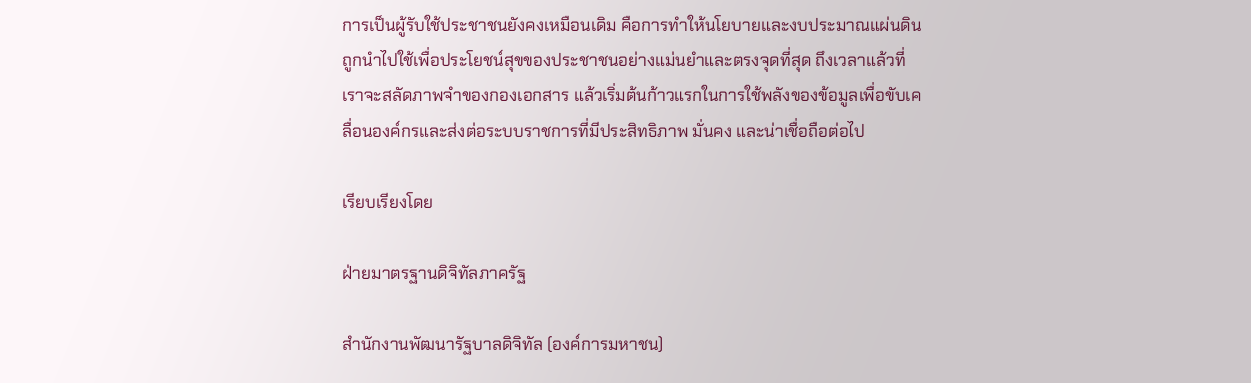การเป็นผู้รับใช้ประชาชนยังคงเหมือนเดิม คือการทำให้นโยบายและงบประมาณแผ่นดินถูกนำไปใช้เพื่อประโยชน์สุขของประชาชนอย่างแม่นยำและตรงจุดที่สุด ถึงเวลาแล้วที่เราจะสลัดภาพจำของกองเอกสาร แล้วเริ่มต้นก้าวแรกในการใช้พลังของข้อมูลเพื่อขับเคลื่อนองค์กรและส่งต่อระบบราชการที่มีประสิทธิภาพ มั่นคง และน่าเชื่อถือต่อไป

เรียบเรียงโดย

ฝ่ายมาตรฐานดิจิทัลภาครัฐ

สำนักงานพัฒนารัฐบาลดิจิทัล (องค์การมหาชน)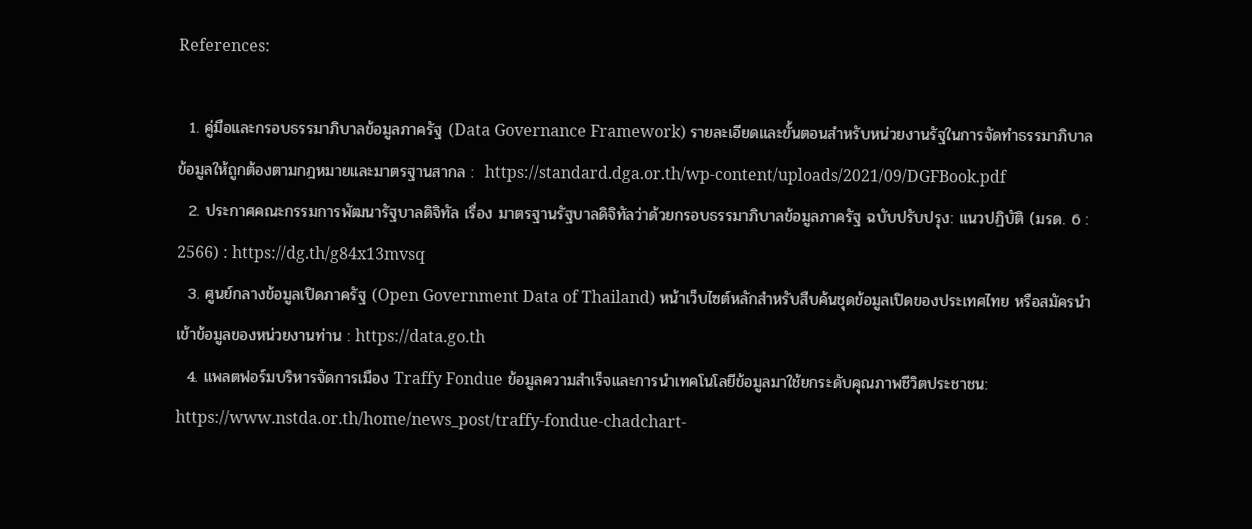References:

  1. คู่มือและกรอบธรรมาภิบาลข้อมูลภาครัฐ (Data Governance Framework) รายละเอียดและขั้นตอนสำหรับหน่วยงานรัฐในการจัดทำธรรมาภิบาลข้อมูลให้ถูกต้องตามกฎหมายและมาตรฐานสากล :  https://standard.dga.or.th/wp-content/uploads/2021/09/DGFBook.pdf
  2. ประกาศคณะกรรมการพัฒนารัฐบาลดิจิทัล เรื่อง มาตรฐานรัฐบาลดิจิทัลว่าด้วยกรอบธรรมาภิบาลข้อมูลภาครัฐ ฉบับปรับปรุง: แนวปฏิบัติ (มรด. 6 : 2566) : https://dg.th/g84x13mvsq
  3. ศูนย์กลางข้อมูลเปิดภาครัฐ (Open Government Data of Thailand) หน้าเว็บไซต์หลักสำหรับสืบค้นชุดข้อมูลเปิดของประเทศไทย หรือสมัครนำเข้าข้อมูลของหน่วยงานท่าน : https://data.go.th
  4. แพลตฟอร์มบริหารจัดการเมือง Traffy Fondue ข้อมูลความสำเร็จและการนำเทคโนโลยีข้อมูลมาใช้ยกระดับคุณภาพชีวิตประชาชน: https://www.nstda.or.th/home/news_post/traffy-fondue-chadchart-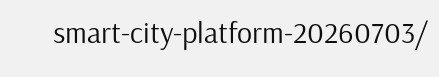smart-city-platform-20260703/